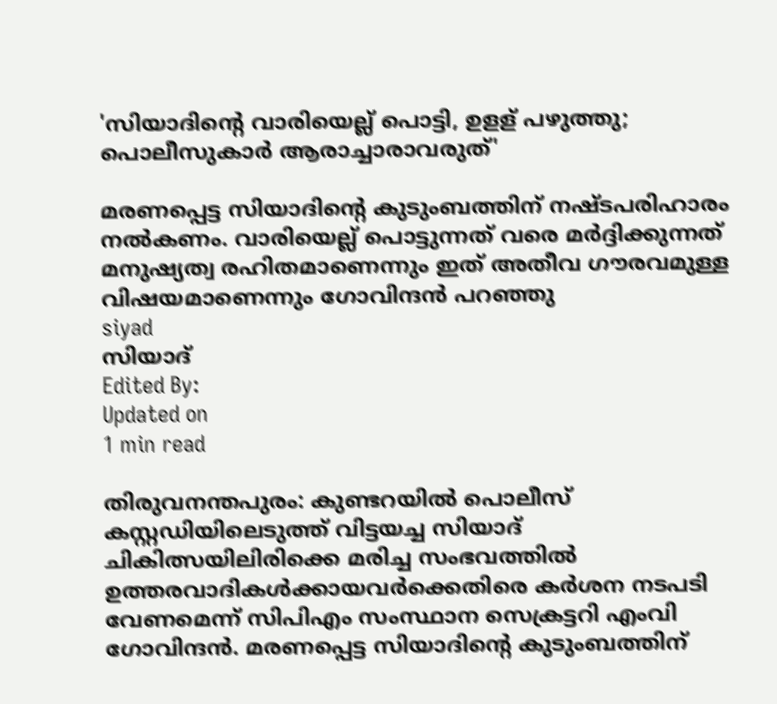'സിയാദിന്റെ വാരിയെല്ല് പൊട്ടി, ഉളള് പഴുത്തു; പൊലീസുകാര്‍ ആരാച്ചാരാവരുത്'

മരണപ്പെട്ട സിയാദിന്റെ കുടുംബത്തിന് നഷ്ടപരിഹാരം നല്‍കണം. വാരിയെല്ല് പൊട്ടുന്നത് വരെ മര്‍ദ്ദിക്കുന്നത് മനുഷ്യത്വ രഹിതമാണെന്നും ഇത് അതീവ ഗൗരവമുള്ള വിഷയമാണെന്നും ഗോവിന്ദന്‍ പറഞ്ഞു
siyad
സിയാദ്‌
Edited By:
Updated on
1 min read

തിരുവനന്തപുരം: കുണ്ടറയിൽ പൊലീസ് കസ്റ്റഡിയിലെടുത്ത് വിട്ടയച്ച സിയാദ്‌ ചികിത്സയിലിരിക്കെ മരിച്ച സംഭവത്തിൽ ഉത്തരവാദികള്‍ക്കായവര്‍ക്കെതിരെ കര്‍ശന നടപടി വേണമെന്ന് സിപിഎം സംസ്ഥാന സെക്രട്ടറി എംവി ഗോവിന്ദന്‍. മരണപ്പെട്ട സിയാദിന്റെ കുടുംബത്തിന്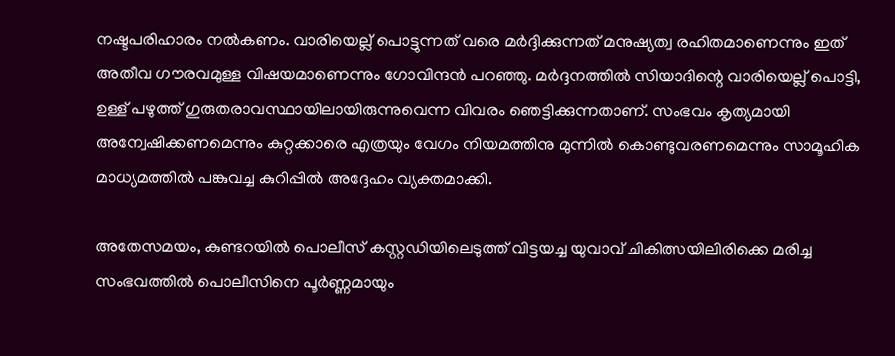നഷ്ടപരിഹാരം നല്‍കണം. വാരിയെല്ല് പൊട്ടുന്നത് വരെ മര്‍ദ്ദിക്കുന്നത് മനുഷ്യത്വ രഹിതമാണെന്നും ഇത് അതീവ ഗൗരവമുള്ള വിഷയമാണെന്നും ഗോവിന്ദന്‍ പറഞ്ഞു. മര്‍ദ്ദനത്തില്‍ സിയാദിന്റെ വാരിയെല്ല് പൊട്ടി, ഉള്ള് പഴുത്ത് ഗുരുതരാവസ്ഥായിലായിരുന്നുവെന്ന വിവരം ഞെട്ടിക്കുന്നതാണ്. സംഭവം കൃത്യമായി അന്വേഷിക്കണമെന്നും കുറ്റക്കാരെ എത്രയും വേഗം നിയമത്തിനു മുന്നില്‍ കൊണ്ടുവരണമെന്നും സാമൂഹിക മാധ്യമത്തില്‍ പങ്കുവച്ച കുറിപ്പില്‍ അദ്ദേഹം വ്യക്തമാക്കി.

അതേസമയം, കുണ്ടറയില്‍ പൊലീസ് കസ്റ്റഡിയിലെടുത്ത് വിട്ടയച്ച യുവാവ് ചികിത്സയിലിരിക്കെ മരിച്ച സംഭവത്തില്‍ പൊലീസിനെ പൂര്‍ണ്ണമായും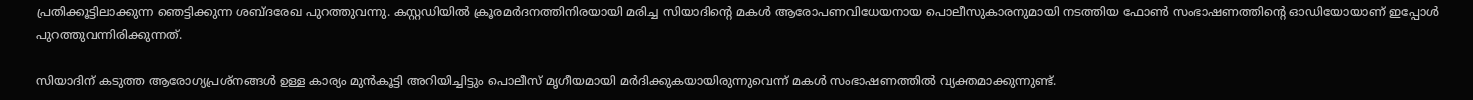പ്രതിക്കൂട്ടിലാക്കുന്ന ഞെട്ടിക്കുന്ന ശബ്ദരേഖ പുറത്തുവന്നു. കസ്റ്റഡിയില്‍ ക്രൂരമര്‍ദനത്തിനിരയായി മരിച്ച സിയാദിന്റെ മകള്‍ ആരോപണവിധേയനായ പൊലീസുകാരനുമായി നടത്തിയ ഫോണ്‍ സംഭാഷണത്തിന്റെ ഓഡിയോയാണ് ഇപ്പോള്‍ പുറത്തുവന്നിരിക്കുന്നത്.

സിയാദിന് കടുത്ത ആരോഗ്യപ്രശ്‌നങ്ങള്‍ ഉള്ള കാര്യം മുന്‍കൂട്ടി അറിയിച്ചിട്ടും പൊലീസ് മൃഗീയമായി മര്‍ദിക്കുകയായിരുന്നുവെന്ന് മകള്‍ സംഭാഷണത്തില്‍ വ്യക്തമാക്കുന്നുണ്ട്.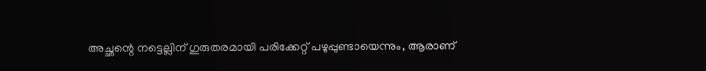അച്ഛന്റെ നട്ടെല്ലിന് ഗുരുതരമായി പരിക്കേറ്റ് പഴുപ്പുണ്ടായെന്നും, ആരാണ്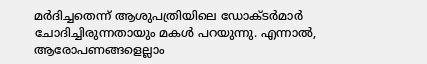മര്‍ദിച്ചതെന്ന് ആശുപത്രിയിലെ ഡോക്ടര്‍മാര്‍ ചോദിച്ചിരുന്നതായും മകള്‍ പറയുന്നു. എന്നാല്‍, ആരോപണങ്ങളെല്ലാം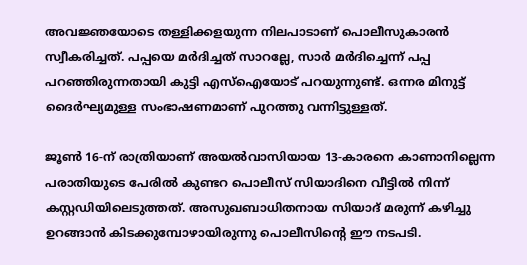അവജ്ഞയോടെ തള്ളിക്കളയുന്ന നിലപാടാണ് പൊലീസുകാരന്‍ സ്വീകരിച്ചത്. പപ്പയെ മര്‍ദിച്ചത് സാറല്ലേ, സാര്‍ മര്‍ദിച്ചെന്ന് പപ്പ പറഞ്ഞിരുന്നതായി കുട്ടി എസ്‌ഐയോട് പറയുന്നുണ്ട്. ഒന്നര മിനുട്ട് ദൈര്‍ഘ്യമുള്ള സംഭാഷണമാണ് പുറത്തു വന്നിട്ടുള്ളത്.

ജൂണ്‍ 16-ന് രാത്രിയാണ് അയല്‍വാസിയായ 13-കാരനെ കാണാനില്ലെന്ന പരാതിയുടെ പേരില്‍ കുണ്ടറ പൊലീസ് സിയാദിനെ വീട്ടില്‍ നിന്ന് കസ്റ്റഡിയിലെടുത്തത്. അസുഖബാധിതനായ സിയാദ് മരുന്ന് കഴിച്ചു ഉറങ്ങാന്‍ കിടക്കുമ്പോഴായിരുന്നു പൊലീസിന്റെ ഈ നടപടി.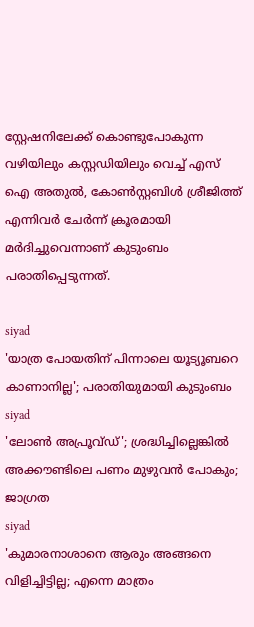സ്റ്റേഷനിലേക്ക് കൊണ്ടുപോകുന്ന വഴിയിലും കസ്റ്റഡിയിലും വെച്ച് എസ് ഐ അതുല്‍, കോണ്‍സ്റ്റബിള്‍ ശ്രീജിത്ത് എന്നിവര്‍ ചേര്‍ന്ന് ക്രൂരമായി മര്‍ദിച്ചുവെന്നാണ് കുടുംബം പരാതിപ്പെടുന്നത്.

siyad
'യാത്ര പോയതിന് പിന്നാലെ യൂട്യൂബറെ കാണാനില്ല'; പരാതിയുമായി കുടുംബം
siyad
'ലോണ്‍ അപ്രൂവ്ഡ്'; ശ്രദ്ധിച്ചില്ലെങ്കില്‍ അക്കൗണ്ടിലെ പണം മുഴുവന്‍ പോകും; ജാഗ്രത
siyad
'കുമാരനാശാനെ ആരും അങ്ങനെ വിളിച്ചിട്ടില്ല; എന്നെ മാത്രം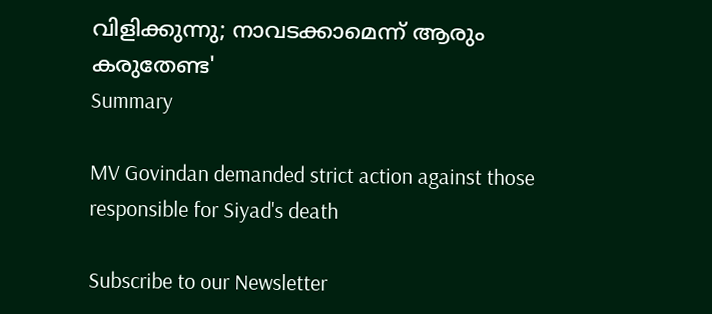വിളിക്കുന്നു; നാവടക്കാമെന്ന് ആരും കരുതേണ്ട'
Summary

MV Govindan demanded strict action against those responsible for Siyad's death

Subscribe to our Newsletter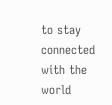to stay connected with the world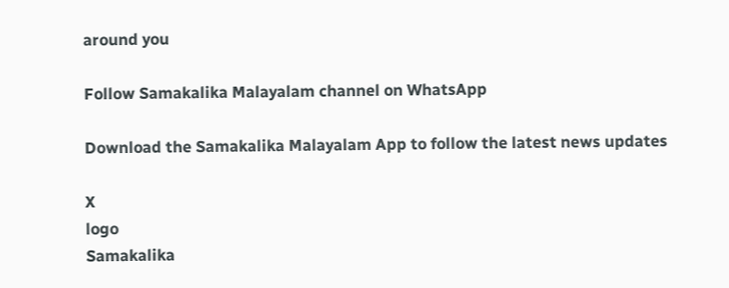around you

Follow Samakalika Malayalam channel on WhatsApp

Download the Samakalika Malayalam App to follow the latest news updates

X
logo
Samakalika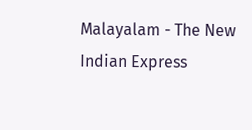Malayalam - The New Indian Express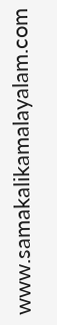www.samakalikamalayalam.com